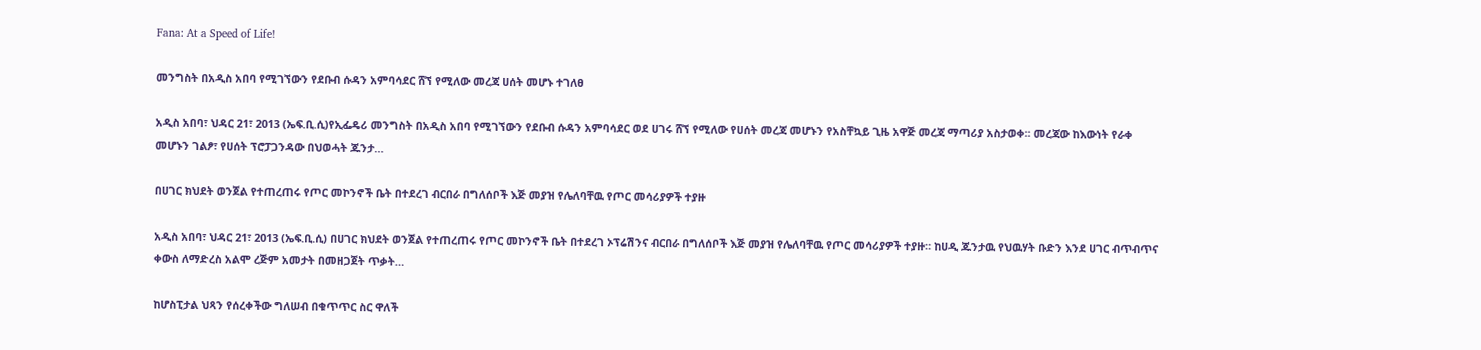Fana: At a Speed of Life!

መንግስት በአዲስ አበባ የሚገኘውን የደቡብ ሱዳን አምባሳደር ሸኘ የሚለው መረጃ ሀሰት መሆኑ ተገለፀ

አዲስ አበባ፣ ህዳር 21፣ 2013 (ኤፍ.ቢ.ሲ)የኢፌዴሪ መንግስት በአዲስ አበባ የሚገኘውን የደቡብ ሱዳን አምባሳደር ወደ ሀገሩ ሸኘ የሚለው የሀሰት መረጃ መሆኑን የአስቸኳይ ጊዜ አዋጅ መረጃ ማጣሪያ አስታወቀ፡፡ መረጃው ከእውነት የራቀ መሆኑን ገልፆ፣ የሀሰት ፕሮፓጋንዳው በህወሓት ጁንታ…

በሀገር ክህደት ወንጀል የተጠረጠሩ የጦር መኮንኖች ቤት በተደረገ ብርበራ በግለሰቦች እጅ መያዝ የሌለባቸዉ የጦር መሳሪያዎች ተያዙ

አዲስ አበባ፣ ህዳር 21፣ 2013 (ኤፍ.ቢ.ሲ) በሀገር ክህደት ወንጀል የተጠረጠሩ የጦር መኮንኖች ቤት በተደረገ ኦፕሬሽንና ብርበራ በግለሰቦች እጅ መያዝ የሌለባቸዉ የጦር መሳሪያዎች ተያዙ። ከሀዲ ጁንታዉ የህዉሃት ቡድን እንደ ሀገር ብጥብጥና ቀውስ ለማድረስ አልሞ ረጅም አመታት በመዘጋጀት ጥቃት…

ከሆስፒታል ህጻን የሰረቀችው ግለሠብ በቁጥጥር ስር ዋለች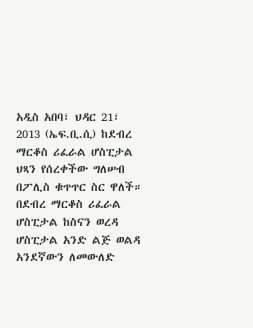አዲስ አበባ፣ ህዳር 21፣ 2013 (ኤፍ.ቢ.ሲ) ከደብረ ማርቆስ ሪፈራል ሆስፒታል ህጻን የሰረቀችው ግለሠብ በፖሊስ ቁጥጥር ስር ዋለች። በደብረ ማርቆስ ሪፈራል ሆስፒታል ከስናን ወረዳ ሆስፒታል አንድ ልጅ ወልዳ አንደኛውን ለመውለድ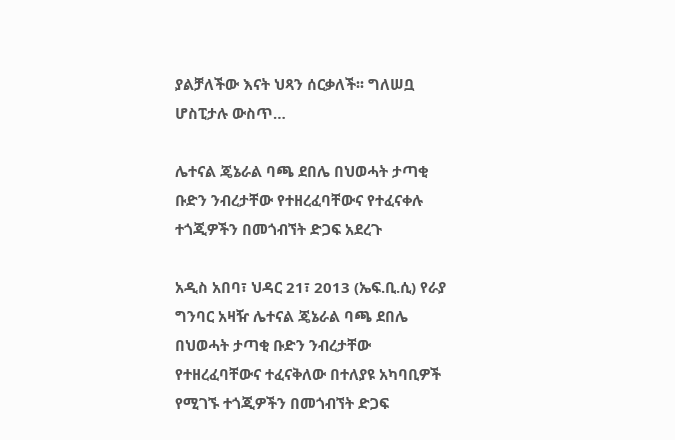ያልቻለችው እናት ህጻን ሰርቃለች፡፡ ግለሠቧ ሆስፒታሉ ውስጥ…

ሌተናል ጄኔራል ባጫ ደበሌ በህወሓት ታጣቂ ቡድን ንብረታቸው የተዘረፈባቸውና የተፈናቀሉ ተጎጂዎችን በመጎብኘት ድጋፍ አደረጉ

አዲስ አበባ፣ ህዳር 21፣ 2013 (ኤፍ.ቢ.ሲ) የራያ ግንባር አዛዥ ሌተናል ጄኔራል ባጫ ደበሌ በህወሓት ታጣቂ ቡድን ንብረታቸው የተዘረፈባቸውና ተፈናቅለው በተለያዩ አካባቢዎች የሚገኙ ተጎጂዎችን በመጎብኘት ድጋፍ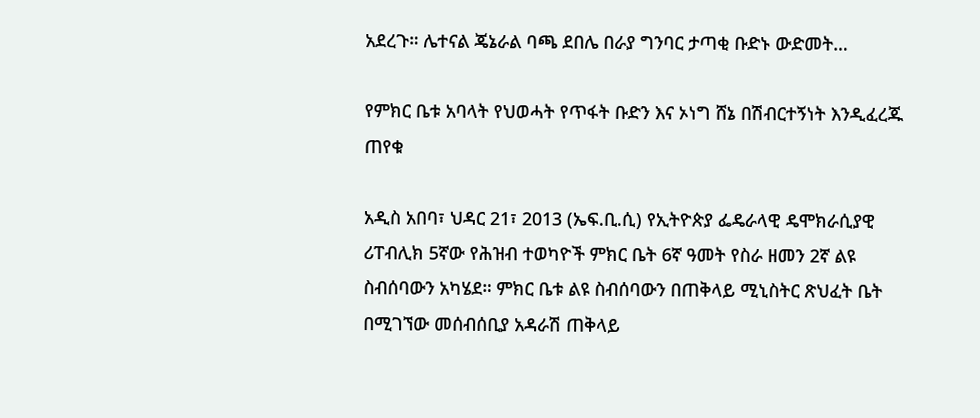አደረጉ። ሌተናል ጄኔራል ባጫ ደበሌ በራያ ግንባር ታጣቂ ቡድኑ ውድመት…

የምክር ቤቱ አባላት የህወሓት የጥፋት ቡድን እና ኦነግ ሸኔ በሽብርተኝነት እንዲፈረጁ ጠየቁ

አዲስ አበባ፣ ህዳር 21፣ 2013 (ኤፍ.ቢ.ሲ) የኢትዮጵያ ፌዴራላዊ ዴሞክራሲያዊ ሪፐብሊክ 5ኛው የሕዝብ ተወካዮች ምክር ቤት 6ኛ ዓመት የስራ ዘመን 2ኛ ልዩ ስብሰባውን አካሄደ። ምክር ቤቱ ልዩ ስብሰባውን በጠቅላይ ሚኒስትር ጽህፈት ቤት በሚገኘው መሰብሰቢያ አዳራሽ ጠቅላይ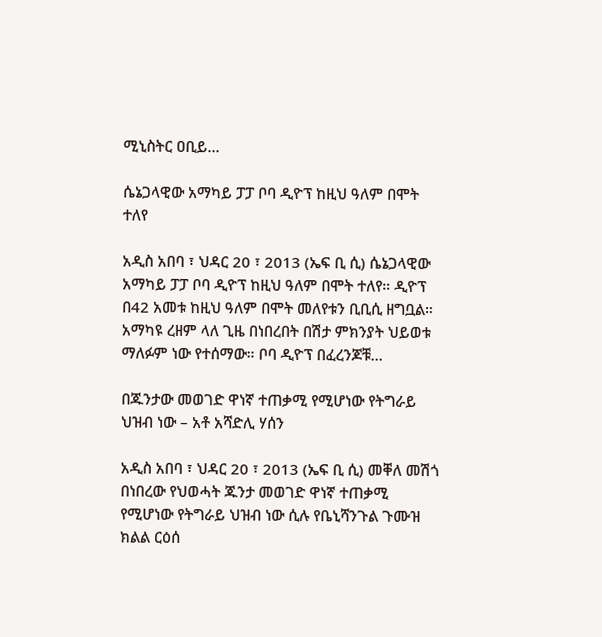ሚኒስትር ዐቢይ…

ሴኔጋላዊው አማካይ ፓፓ ቦባ ዲዮፕ ከዚህ ዓለም በሞት ተለየ

አዲስ አበባ ፣ ህዳር 20 ፣ 2013 (ኤፍ ቢ ሲ) ሴኔጋላዊው አማካይ ፓፓ ቦባ ዲዮፕ ከዚህ ዓለም በሞት ተለየ። ዲዮፕ በ42 አመቱ ከዚህ ዓለም በሞት መለየቱን ቢቢሲ ዘግቧል። አማካዩ ረዘም ላለ ጊዜ በነበረበት በሽታ ምክንያት ህይወቱ ማለፉም ነው የተሰማው። ቦባ ዲዮፕ በፈረንጆቹ…

በጁንታው መወገድ ዋነኛ ተጠቃሚ የሚሆነው የትግራይ ህዝብ ነው – አቶ አሻድሊ ሃሰን

አዲስ አበባ ፣ ህዳር 20 ፣ 2013 (ኤፍ ቢ ሲ) መቐለ መሽጎ በነበረው የህወሓት ጁንታ መወገድ ዋነኛ ተጠቃሚ የሚሆነው የትግራይ ህዝብ ነው ሲሉ የቤኒሻንጉል ጉሙዝ ክልል ርዕሰ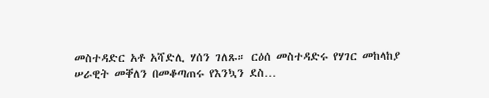መስተዳድር አቶ አሻድሊ ሃሰን ገለጹ። ርዕሰ መስተዳድሩ የሃገር መከላከያ ሠራዊት መቐለን በመቆጣጠሩ የእንኳን ደስ…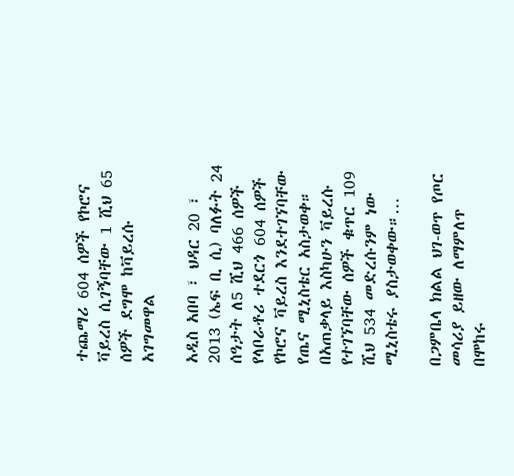ተጨማሪ 604 ሰዎች የኮሮና ቫይረስ ሲገኝባቸው 1 ሺህ 65 ሰዎች ደግሞ ከቫይረሱ አገግመዋል

አዲስ አበባ ፣ ህዳር 20 ፣ 2013 (ኤፍ ቢ ሲ) ባለፉት 24 ሰዓታት ለ5 ሺህ 466 ሰዎች የላቦራቶሪ ተደርጎ 604 ሰዎች የኮሮና ቫይረስ እንደተገኘባቸው የጤና ሚኒስቴር አስታወቀ። በአጠቃላይ እስካሁን ቫይረሱ የተገኘባቸው ሰዎች ቁጥር 109 ሺህ 534 መድረሱንም ነው ሚኒስቴሩ ያስታወቀው።…

በጋምቤላ ክልል ህገ-ወጥ የጦር መሳሪያ ይዘው ለማምለጥ በሞከሩ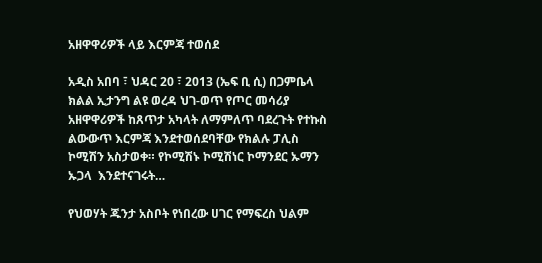አዘዋዋሪዎች ላይ እርምጃ ተወሰደ

አዲስ አበባ ፣ ህዳር 20 ፣ 2013 (ኤፍ ቢ ሲ) በጋምቤላ ክልል ኢታንግ ልዩ ወረዳ ህገ-ወጥ የጦር መሳሪያ አዘዋዋሪዎች ከጸጥታ አካላት ለማምለጥ ባደረጉት የተኩስ ልውውጥ እርምጃ እንደተወሰደባቸው የክልሉ ፓሊስ ኮሚሽን አስታወቀ። የኮሚሽኑ ኮሚሽነር ኮማንደር ኡማን ኡጋላ  እንደተናገሩት…

የህወሃት ጁንታ አስቦት የነበረው ሀገር የማፍረስ ህልም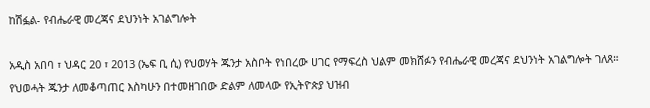ከሽፏል- የብሔራዊ መረጃና ደህንነት አገልግሎት

አዲስ አበባ ፣ ህዳር 20 ፣ 2013 (ኤፍ ቢ ሲ) የህወሃት ጁንታ አስቦት የነበረው ሀገር የማፍረስ ህልም መክሸፉን የብሔራዊ መረጃና ደህንነት አገልግሎት ገለጸ። የህወሓት ጁንታ ለመቆጣጠር እስካሁን በተመዘገበው ድልም ለመላው የኢትዮጵያ ህዝብ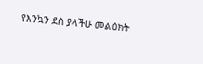የእንኳን ደስ ያላችሁ መልዕክት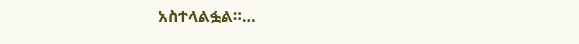አስተላልፏል።…